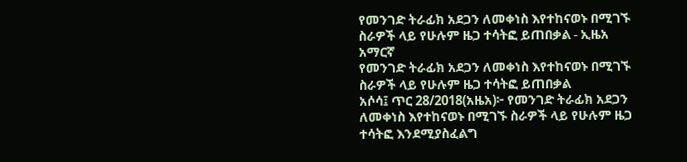የመንገድ ትራፊክ አደጋን ለመቀነስ እየተከናወኑ በሚገኙ ስራዎች ላይ የሁሉም ዜጋ ተሳትፎ ይጠበቃል - ኢዜአ አማርኛ
የመንገድ ትራፊክ አደጋን ለመቀነስ እየተከናወኑ በሚገኙ ስራዎች ላይ የሁሉም ዜጋ ተሳትፎ ይጠበቃል
አሶሳ፤ ጥር 28/2018(አዜአ)፦ የመንገድ ትራፊክ አደጋን ለመቀነስ እየተከናወኑ በሚገኙ ስራዎች ላይ የሁሉም ዜጋ ተሳትፎ እንደሚያስፈልግ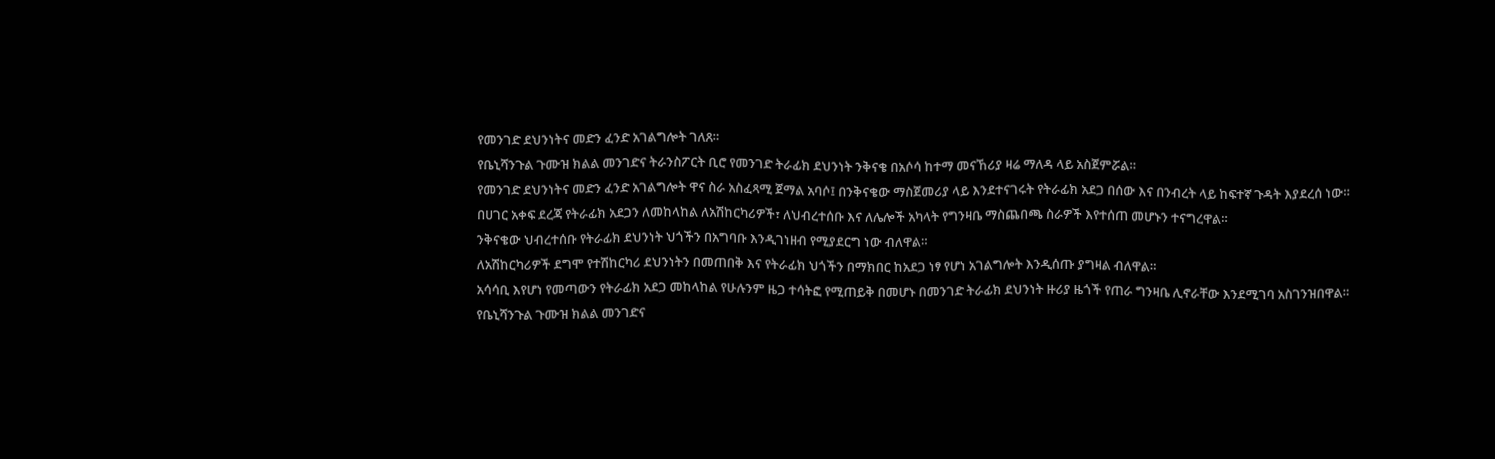የመንገድ ደህንነትና መድን ፈንድ አገልግሎት ገለጸ።
የቤኒሻንጉል ጉሙዝ ክልል መንገድና ትራንስፖርት ቢሮ የመንገድ ትራፊክ ደህንነት ንቅናቄ በአሶሳ ከተማ መናኸሪያ ዛሬ ማለዳ ላይ አስጀምሯል።
የመንገድ ደህንነትና መድን ፈንድ አገልግሎት ዋና ስራ አስፈጻሚ ጀማል አባሶ፤ በንቅናቄው ማስጀመሪያ ላይ እንደተናገሩት የትራፊክ አደጋ በሰው እና በንብረት ላይ ከፍተኛ ጉዳት እያደረሰ ነው።
በሀገር አቀፍ ደረጃ የትራፊክ አደጋን ለመከላከል ለአሽከርካሪዎች፣ ለህብረተሰቡ እና ለሌሎች አካላት የግንዛቤ ማስጨበጫ ስራዎች እየተሰጠ መሆኑን ተናግረዋል።
ንቅናቄው ህብረተሰቡ የትራፊክ ደህንነት ህጎችን በአግባቡ እንዲገነዘብ የሚያደርግ ነው ብለዋል።
ለአሽከርካሪዎች ደግሞ የተሽከርካሪ ደህንነትን በመጠበቅ እና የትራፊክ ህጎችን በማክበር ከአደጋ ነፃ የሆነ አገልግሎት እንዲሰጡ ያግዛል ብለዋል።
አሳሳቢ እየሆነ የመጣውን የትራፊክ አደጋ መከላከል የሁሉንም ዜጋ ተሳትፎ የሚጠይቅ በመሆኑ በመንገድ ትራፊክ ደህንነት ዙሪያ ዜጎች የጠራ ግንዛቤ ሊኖራቸው እንደሚገባ አስገንዝበዋል።
የቤኒሻንጉል ጉሙዝ ክልል መንገድና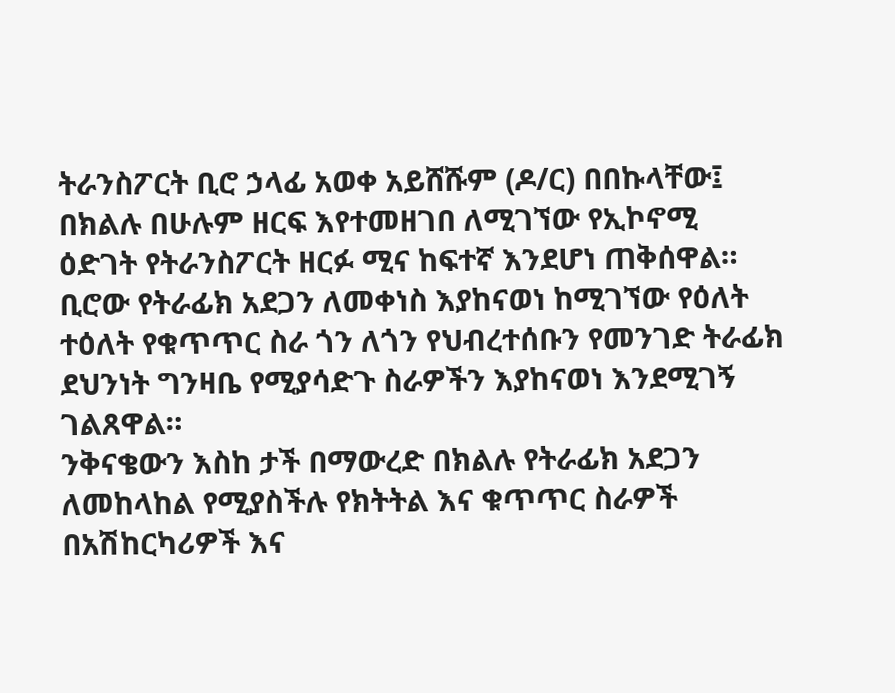ትራንስፖርት ቢሮ ኃላፊ አወቀ አይሸሹም (ዶ/ር) በበኩላቸው፤ በክልሉ በሁሉም ዘርፍ እየተመዘገበ ለሚገኘው የኢኮኖሚ ዕድገት የትራንስፖርት ዘርፉ ሚና ከፍተኛ እንደሆነ ጠቅሰዋል።
ቢሮው የትራፊክ አደጋን ለመቀነስ እያከናወነ ከሚገኘው የዕለት ተዕለት የቁጥጥር ስራ ጎን ለጎን የህብረተሰቡን የመንገድ ትራፊክ ደህንነት ግንዛቤ የሚያሳድጉ ስራዎችን እያከናወነ እንደሚገኝ ገልጸዋል።
ንቅናቄውን እስከ ታች በማውረድ በክልሉ የትራፊክ አደጋን ለመከላከል የሚያስችሉ የክትትል እና ቁጥጥር ስራዎች በአሽከርካሪዎች እና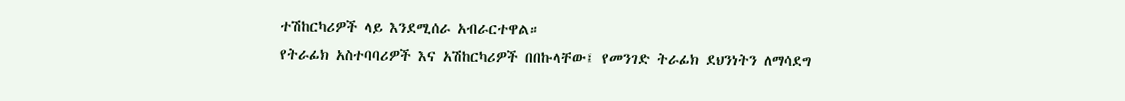ተሽከርካሪዎች ላይ እንደሚሰራ አብራርተዋል።
የትራፊክ አስተባባሪዎች እና አሽከርካሪዎች በበኩላቸው፤ የመንገድ ትራፊክ ደህንነትን ለማሳደግ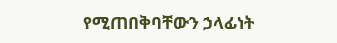የሚጠበቅባቸውን ኃላፊነት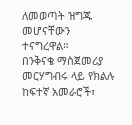ለመወጣት ዝግጁ መሆናቸውን ተናግረዋል።
በንቅናቄ ማስጀመሪያ መርሃግብሩ ላይ የክልሉ ከፍተኛ አመራሮች፣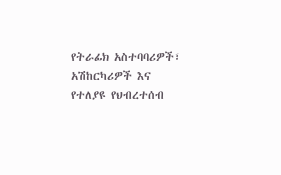የትራፊክ አስተባባሪዎች፣ አሽከርካሪዎች እና የተለያዩ የህብረተሰብ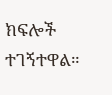ክፍሎች ተገኝተዋል።